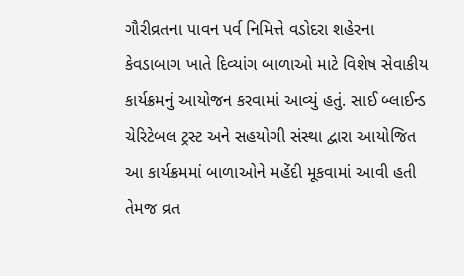ગૌરીવ્રતના પાવન પર્વ નિમિત્તે વડોદરા શહેરના કેવડાબાગ ખાતે દિવ્યાંગ બાળાઓ માટે વિશેષ સેવાકીય કાર્યક્રમનું આયોજન કરવામાં આવ્યું હતું. સાઈ બ્લાઈન્ડ ચેરિટેબલ ટ્રસ્ટ અને સહયોગી સંસ્થા દ્વારા આયોજિત આ કાર્યક્રમમાં બાળાઓને મહેંદી મૂકવામાં આવી હતી તેમજ વ્રત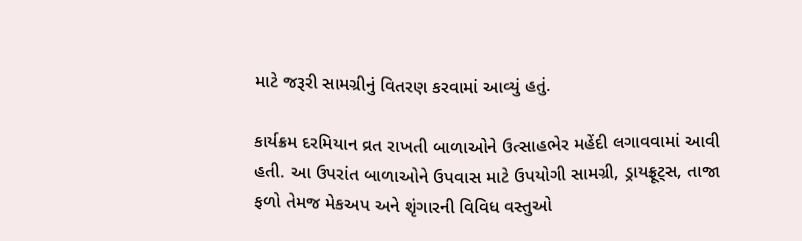માટે જરૂરી સામગ્રીનું વિતરણ કરવામાં આવ્યું હતું.

કાર્યક્રમ દરમિયાન વ્રત રાખતી બાળાઓને ઉત્સાહભેર મહેંદી લગાવવામાં આવી હતી. આ ઉપરાંત બાળાઓને ઉપવાસ માટે ઉપયોગી સામગ્રી, ડ્રાયફ્રૂટ્સ, તાજા ફળો તેમજ મેકઅપ અને શૃંગારની વિવિધ વસ્તુઓ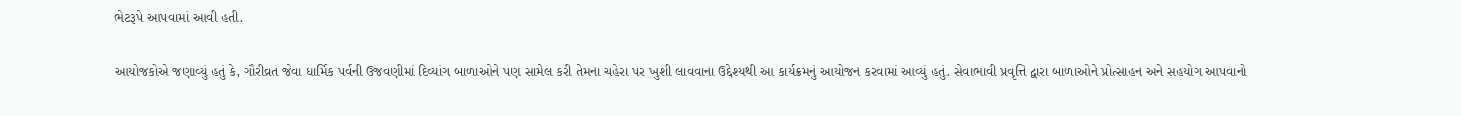ભેટરૂપે આપવામાં આવી હતી.

આયોજકોએ જણાવ્યું હતું કે, ગૌરીવ્રત જેવા ધાર્મિક પર્વની ઉજવણીમાં દિવ્યાંગ બાળાઓને પણ સામેલ કરી તેમના ચહેરા પર ખુશી લાવવાના ઉદ્દેશ્યથી આ કાર્યક્રમનું આયોજન કરવામાં આવ્યું હતું. સેવાભાવી પ્રવૃત્તિ દ્વારા બાળાઓને પ્રોત્સાહન અને સહયોગ આપવાનો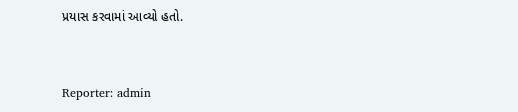પ્રયાસ કરવામાં આવ્યો હતો.


Reporter: admin